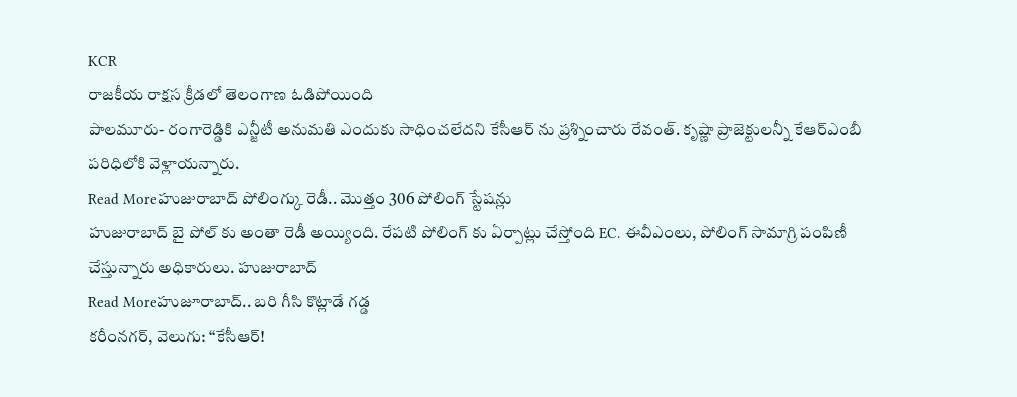KCR
రాజకీయ రాక్షస క్రీడలో తెలంగాణ ఓడిపోయింది
పాలమూరు- రంగారెడ్డికి ఎన్జీటీ అనుమతి ఎందుకు సాధించలేదని కేసీఆర్ ను ప్రశ్నించారు రేవంత్. కృష్ణా ప్రాజెక్టులన్నీ కేఆర్ఎంబీ పరిధిలోకి వెళ్లాయన్నారు.
Read Moreహుజురాబాద్ పోలింగ్కు రెడీ.. మొత్తం 306 పోలింగ్ స్టేషన్లు
హుజురాబాద్ బై పోల్ కు అంతా రెడీ అయ్యింది. రేపటి పోలింగ్ కు ఏర్పాట్లు చేస్తోంది EC. ఈవీఎంలు, పోలింగ్ సామాగ్రి పంపిణీ చేస్తున్నారు అధికారులు. హుజురాబాద్
Read Moreహుజూరాబాద్.. బరి గీసి కొట్లాడే గడ్డ
కరీంనగర్, వెలుగు: ‘‘కేసీఆర్!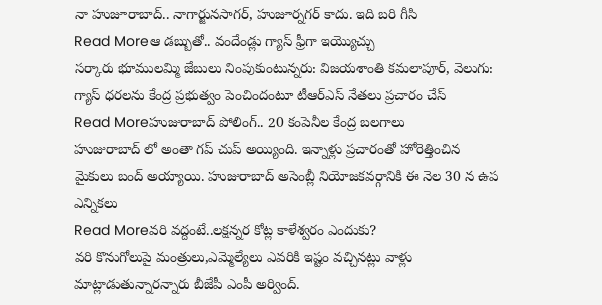నా హుజూరాబాద్.. నాగార్జునసాగర్, హుజూర్నగర్ కాదు. ఇది బరి గీసి
Read Moreఆ డబ్బుతో.. వందేండ్లు గ్యాస్ ఫ్రీగా ఇయ్యొచ్చు
సర్కారు భూములమ్మి జేబులు నింపుకుంటున్నరు: విజయశాంతి కమలాపూర్, వెలుగు: గ్యాస్ ధరలను కేంద్ర ప్రభుత్వం పెంచిందంటూ టీఆర్ఎస్ నేతలు ప్రచారం చేస్
Read Moreహుజురాబాద్ పోలింగ్.. 20 కంపెనీల కేంద్ర బలగాలు
హుజురాబాద్ లో అంతా గప్ చుప్ అయ్యింది. ఇన్నాళ్లు ప్రచారంతో హోరెత్తించిన మైకులు బంద్ అయ్యాయి. హుజురాబాద్ అసెంబ్లీ నియోజకవర్గానికి ఈ నెల 30 న ఉప ఎన్నికలు
Read Moreవరి వద్దంటే..లక్షన్నర కోట్ల కాళేశ్వరం ఎందుకు?
వరి కొనుగోలుపై మంత్రులు,ఎమ్మెల్యేలు ఎవరికి ఇష్టం వచ్చినట్లు వాళ్లు మాట్లాడుతున్నారన్నారు బీజేపీ ఎంపీ అర్వింద్.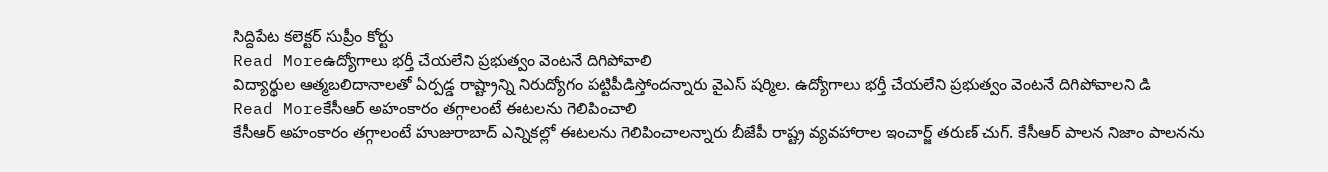సిద్దిపేట కలెక్టర్ సుప్రీం కోర్టు
Read Moreఉద్యోగాలు భర్తీ చేయలేని ప్రభుత్వం వెంటనే దిగిపోవాలి
విద్యార్థుల ఆత్మబలిదానాలతో ఏర్పడ్డ రాష్ట్రాన్ని నిరుద్యోగం పట్టిపీడిస్తోందన్నారు వైఎస్ షర్మిల. ఉద్యోగాలు భర్తీ చేయలేని ప్రభుత్వం వెంటనే దిగిపోవాలని డి
Read Moreకేసీఆర్ అహంకారం తగ్గాలంటే ఈటలను గెలిపించాలి
కేసీఆర్ అహంకారం తగ్గాలంటే హుజురాబాద్ ఎన్నికల్లో ఈటలను గెలిపించాలన్నారు బీజేపీ రాష్ట్ర వ్యవహారాల ఇంచార్జ్ తరుణ్ చుగ్. కేసీఆర్ పాలన నిజాం పాలనను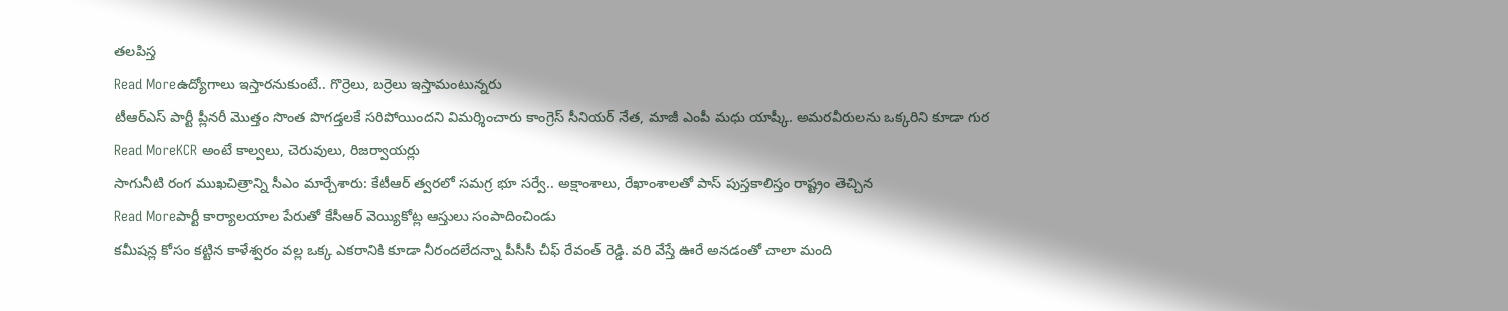తలపిస్త
Read Moreఉద్యోగాలు ఇస్తారనుకుంటే.. గొర్రెలు, బర్రెలు ఇస్తామంటున్నరు
టీఆర్ఎస్ పార్టీ ప్లీనరీ మొత్తం సొంత పొగడ్తలకే సరిపోయిందని విమర్శించారు కాంగ్రెస్ సీనియర్ నేత, మాజీ ఎంపీ మధు యాష్కీ. అమరవీరులను ఒక్కరిని కూడా గుర
Read MoreKCR అంటే కాల్వలు, చెరువులు, రిజర్వాయర్లు
సాగునీటి రంగ ముఖచిత్రాన్ని సీఎం మార్చేశారు: కేటీఆర్ త్వరలో సమగ్ర భూ సర్వే.. అక్షాంశాలు, రేఖాంశాలతో పాస్ పుస్తకాలిస్తం రాష్ట్రం తెచ్చిన
Read Moreపార్టీ కార్యాలయాల పేరుతో కేసీఆర్ వెయ్యికోట్ల ఆస్తులు సంపాదించిండు
కమీషన్ల కోసం కట్టిన కాళేశ్వరం వల్ల ఒక్క ఎకరానికి కూడా నీరందలేదన్నా పీసీసీ చీఫ్ రేవంత్ రెడ్డి. వరి వేస్తే ఊరే అనడంతో చాలా మంది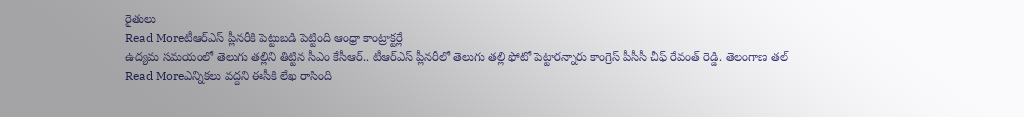రైతులు
Read Moreటీఆర్ఎస్ ప్లీనరీకి పెట్టుబడి పెట్టింది ఆంధ్రా కాంట్రాక్టర్లే
ఉద్యమ సమయంలో తెలుగు తల్లిని తిట్టిన సీఎం కేసీఆర్.. టీఆర్ఎస్ ప్లీనరీలో తెలుగు తల్లి ఫోటో పెట్టారన్నారు కాంగ్రెస్ పీసీసీ చీఫ్ రేవంత్ రెడ్డి. తెలంగాణ తల్
Read Moreఎన్నికలు వద్దని ఈసీకి లేఖ రాసింది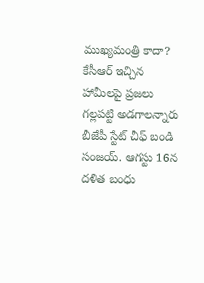ముఖ్యమంత్రి కాదా?
కేసీఆర్ ఇచ్చిన హామీలపై ప్రజలు గల్లపట్టి అడగాలన్నారు బీజేపీ స్టేట్ చీఫ్ బండి సంజయ్. ఆగస్టు 16న దళిత బంధు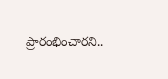ప్రారంభించారని..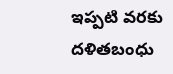ఇప్పటి వరకు దళితబంధు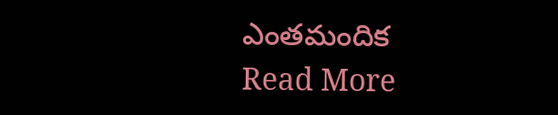ఎంతమందిక
Read More